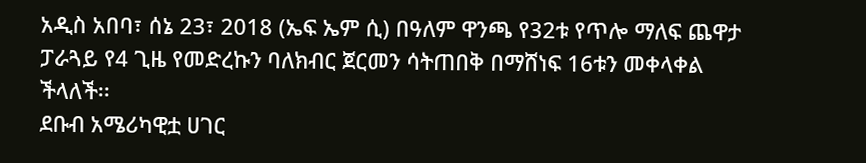አዲስ አበባ፣ ሰኔ 23፣ 2018 (ኤፍ ኤም ሲ) በዓለም ዋንጫ የ32ቱ የጥሎ ማለፍ ጨዋታ ፓራጓይ የ4 ጊዜ የመድረኩን ባለክብር ጀርመን ሳትጠበቅ በማሸነፍ 16ቱን መቀላቀል ችላለች፡፡
ደቡብ አሜሪካዊቷ ሀገር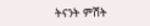ትናንት ምሽት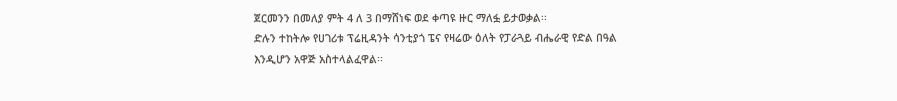ጀርመንን በመለያ ምት 4 ለ 3 በማሸነፍ ወደ ቀጣዩ ዙር ማለፏ ይታወቃል፡፡
ድሉን ተከትሎ የሀገሪቱ ፕሬዚዳንት ሳንቲያጎ ፔና የዛሬው ዕለት የፓራጓይ ብሔራዊ የድል በዓል እንዲሆን አዋጅ አስተላልፈዋል፡፡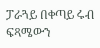ፓራጓይ በቀጣይ ሩብ ፍጻሜውን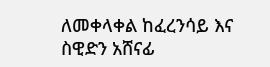ለመቀላቀል ከፈረንሳይ እና ስዊድን አሸናፊ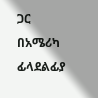ጋር በአሜሪካ ፊላደልፊያ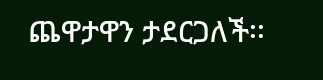ጨዋታዋን ታደርጋለች፡፡